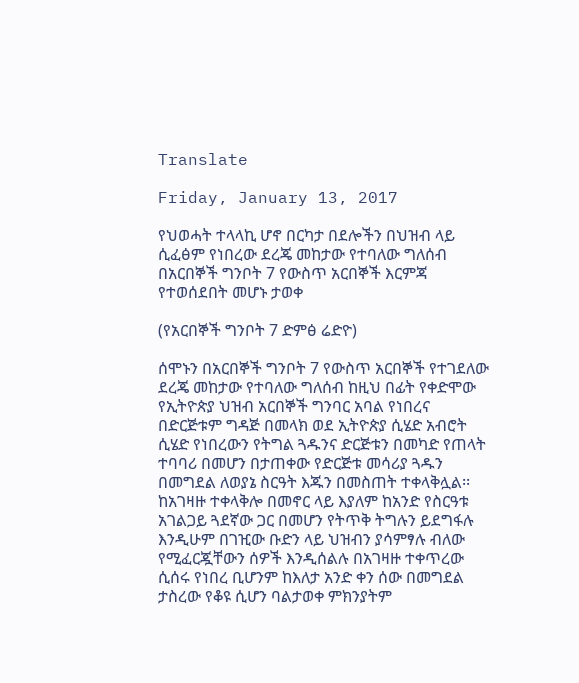Translate

Friday, January 13, 2017

የህወሓት ተላላኪ ሆኖ በርካታ በደሎችን በህዝብ ላይ ሲፈፅም የነበረው ደረጄ መከታው የተባለው ግለሰብ በአርበኞች ግንቦት 7 የውስጥ አርበኞች እርምጃ የተወሰደበት መሆኑ ታወቀ

(የአርበኞች ግንቦት 7 ድምፅ ሬድዮ)

ሰሞኑን በአርበኞች ግንቦት 7 የውስጥ አርበኞች የተገደለው ደረጄ መከታው የተባለው ግለሰብ ከዚህ በፊት የቀድሞው የኢትዮጵያ ህዝብ አርበኞች ግንባር አባል የነበረና በድርጅቱም ግዳጅ በመላክ ወደ ኢትዮጵያ ሲሄድ አብሮት ሲሄድ የነበረውን የትግል ጓዱንና ድርጅቱን በመካድ የጠላት ተባባሪ በመሆን በታጠቀው የድርጅቱ መሳሪያ ጓዱን በመግደል ለወያኔ ስርዓት እጁን በመስጠት ተቀላቅሏል፡፡ ከአገዛዙ ተቀላቅሎ በመኖር ላይ እያለም ከአንድ የስርዓቱ አገልጋይ ጓደኛው ጋር በመሆን የትጥቅ ትግሉን ይደግፋሉ እንዲሁም በገዢው ቡድን ላይ ህዝብን ያሳምፃሉ ብለው የሚፈርጇቸውን ሰዎች እንዲሰልሉ በአገዛዙ ተቀጥረው ሲሰሩ የነበረ ቢሆንም ከእለታ አንድ ቀን ሰው በመግደል ታስረው የቆዩ ሲሆን ባልታወቀ ምክንያትም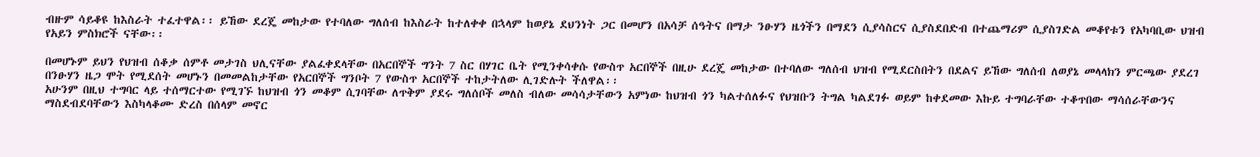ብዙም ሳይቆዩ ከእስራት ተፈተዋል፡፡ ይኸው ደረጄ መከታው የተባለው ግለሰብ ከእስራት ከተለቀቀ በኋላም ከወያኔ ደህንነት ጋር በመሆን በአሳቻ ሰዓትና በማታ ንፁሃን ዜጎችን በማደን ሲያሳስርና ሲያስደበድብ በተጨማሪም ሲያስገድል መቆየቱን የአካባቢው ህዝብ የአይን ምስክሮች ናቸው፡፡

በመሆኑም ይህን የህዝብ ሰቆቃ ሰምቶ መታገስ ህሊናቸው ያልፈቀደላቸው በአርበኞች ግንት 7 ስር በሃገር ቤት የሚንቀሳቀሱ የውስጥ አርበኞች በዚሁ ደረጄ መከታው በተባለው ግለሰብ ህዝብ የሚደርስበትን በደልና ይኸው ግለሰብ ለወያኔ መላላክን ምርጫው ያደረገ በንፁሃን ዜጋ ሞት የሚደሰት መሆኑን በመመልከታቸው የአርበኞች ግንቦት 7 የውስጥ አርበኞች ተከታትለው ሊገድሉት ችለዋል፡፡
አሁንም በዚህ ተግባር ላይ ተሰማርተው የሚገኙ ከህዝብ ጎን መቆም ሲገባቸው ለጥቅም ያደሩ ግለሰቦች መለስ ብለው መሳሳታቸውን አምነው ከህዝብ ጎን ካልተሰለፉና የህዝቡን ትግል ካልደገፉ ወይም ከቀደመው እኩይ ተግባራቸው ተቆጥበው ማሳሰራቸውንና ማስደብደባቸውን እስካላቆሙ ድረስ በሰላም መኖር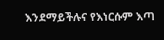እንደማይችሉና የእነርሱም እጣ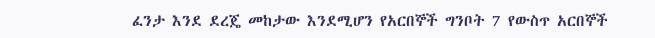ፈንታ እንደ ደረጄ መከታው እንደሚሆን የአርበኞች ግንቦት 7 የውስጥ አርበኞች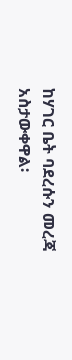ከሃገር ቤት ባደረሱን መረጃ አስታውቀዋል፡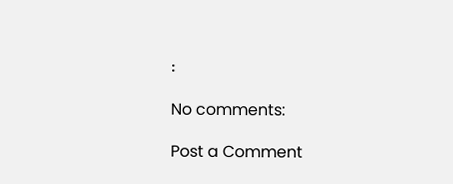፡

No comments:

Post a Comment